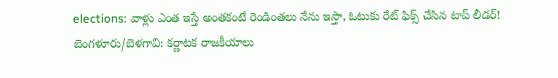elections: వాళ్లు ఎంత ఇస్తే అంతకంటే రెండింతలు నేను ఇస్తా, ఓటుకు రేట్ ఫిక్స్ చేసిన టాప్ లీడర్!
బెంగళూరు/బెళగావి: కర్ణాటక రాజకీయాలు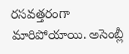రసవత్తరంగా మారిపోయాయి. అసెంబ్లీ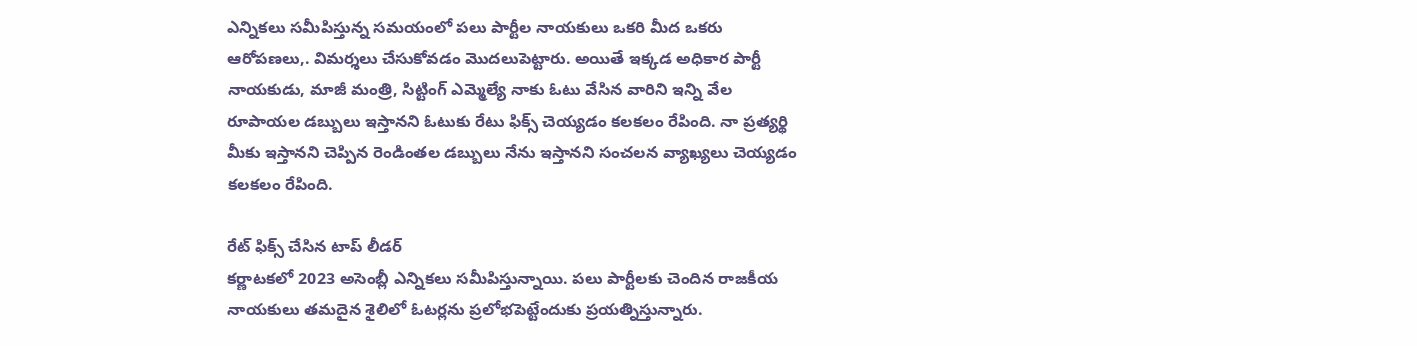ఎన్నికలు సమీపిస్తున్న సమయంలో పలు పార్టీల నాయకులు ఒకరి మీద ఒకరు ఆరోపణలు,. విమర్శలు చేసుకోవడం మొదలుపెట్టారు. అయితే ఇక్కడ అధికార పార్టీ నాయకుడు, మాజీ మంత్రి, సిట్టింగ్ ఎమ్మెల్యే నాకు ఓటు వేసిన వారిని ఇన్ని వేల రూపాయల డబ్బులు ఇస్తానని ఓటుకు రేటు ఫిక్స్ చెయ్యడం కలకలం రేపింది. నా ప్రత్యర్థి మీకు ఇస్తానని చెప్పిన రెండింతల డబ్బులు నేను ఇస్తానని సంచలన వ్యాఖ్యలు చెయ్యడం కలకలం రేపింది.

రేట్ ఫిక్స్ చేసిన టాప్ లీడర్
కర్ణాటకలో 2023 అసెంబ్లీ ఎన్నికలు సమీపిస్తున్నాయి. పలు పార్టీలకు చెందిన రాజకీయ నాయకులు తమదైన శైలిలో ఓటర్లను ప్రలోభపెట్టేందుకు ప్రయత్నిస్తున్నారు.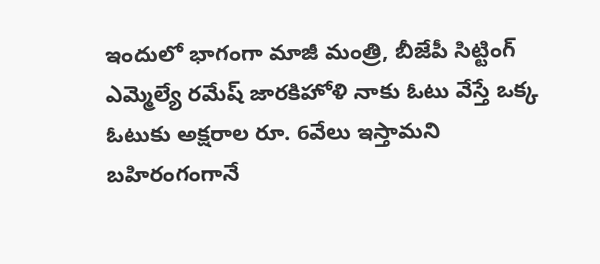ఇందులో భాగంగా మాజీ మంత్రి, బీజేపీ సిట్టింగ్ ఎమ్మెల్యే రమేష్ జారకిహోళి నాకు ఓటు వేస్తే ఒక్క ఓటుకు అక్షరాల రూ. 6వేలు ఇస్తామని బహిరంగంగానే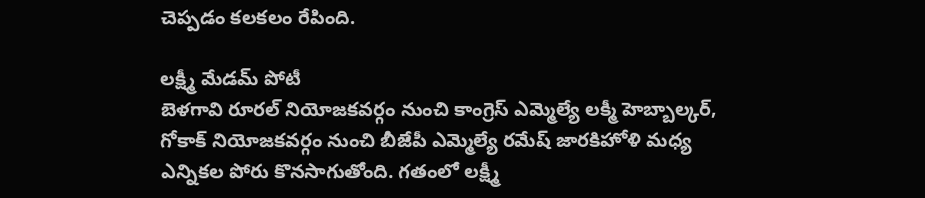చెప్పడం కలకలం రేపింది.

లక్ష్మీ మేడమ్ పోటీ
బెళగావి రూరల్ నియోజకవర్గం నుంచి కాంగ్రెస్ ఎమ్మెల్యే లక్మీ హెబ్బాల్కర్, గోకాక్ నియోజకవర్గం నుంచి బీజేపీ ఎమ్మెల్యే రమేష్ జారకిహోళి మధ్య ఎన్నికల పోరు కొనసాగుతోంది. గతంలో లక్ష్మీ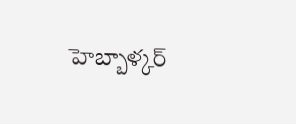హెబ్బాళ్కర్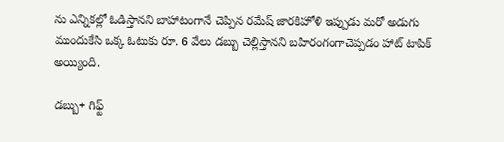ను ఎన్నికల్లో ఓడిస్తానని బాహాటంగానే చెప్పిన రమేష్ జారకిహోళి ఇప్పుడు మరో అడుగు ముందుకేసి ఒక్క ఓటుకు రూ. 6 వేలు డబ్బు చెల్లిస్తానని బహిరంగంగాచెప్పడం హాట్ టాపిక్ అయ్యింది.

డబ్బు+ గిఫ్ట్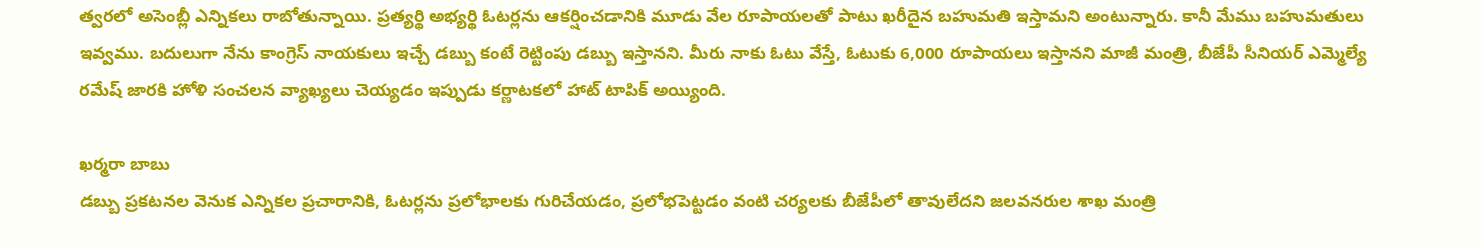త్వరలో అసెంబ్లీ ఎన్నికలు రాబోతున్నాయి. ప్రత్యర్థి అభ్యర్థి ఓటర్లను ఆకర్షించడానికి మూడు వేల రూపాయలతో పాటు ఖరీదైన బహుమతి ఇస్తామని అంటున్నారు. కానీ మేము బహుమతులు ఇవ్వము. బదులుగా నేను కాంగ్రెస్ నాయకులు ఇచ్చే డబ్బు కంటే రెట్టింపు డబ్బు ఇస్తానని. మీరు నాకు ఓటు వేస్తే, ఓటుకు 6,000 రూపాయలు ఇస్తానని మాజీ మంత్రి, బీజేపీ సీనియర్ ఎమ్మెల్యే రమేష్ జారకి హోళి సంచలన వ్యాఖ్యలు చెయ్యడం ఇప్పుడు కర్ణాటకలో హాట్ టాపిక్ అయ్యింది.

ఖర్మరా బాబు
డబ్బు ప్రకటనల వెనుక ఎన్నికల ప్రచారానికి, ఓటర్లను ప్రలోభాలకు గురిచేయడం, ప్రలోభపెట్టడం వంటి చర్యలకు బీజేపీలో తావులేదని జలవనరుల శాఖ మంత్రి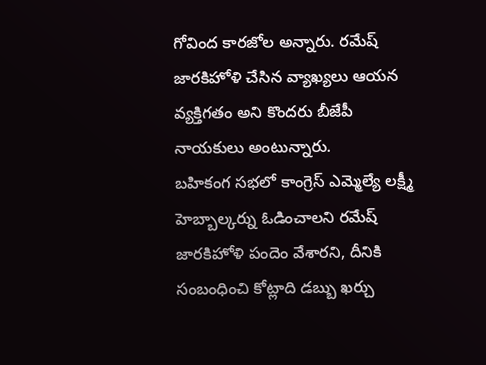గోవింద కారజోల అన్నారు. రమేష్ జారకిహోళి చేసిన వ్యాఖ్యలు ఆయన వ్యక్తిగతం అని కొందరు బీజేపీ నాయకులు అంటున్నారు.
బహికంగ సభలో కాంగ్రెస్ ఎమ్మెల్యే లక్ష్మీ హెబ్బాల్కర్ను ఓడించాలని రమేష్ జారకిహోళి పందెం వేశారని, దీనికి సంబంధించి కోట్లాది డబ్బు ఖర్చు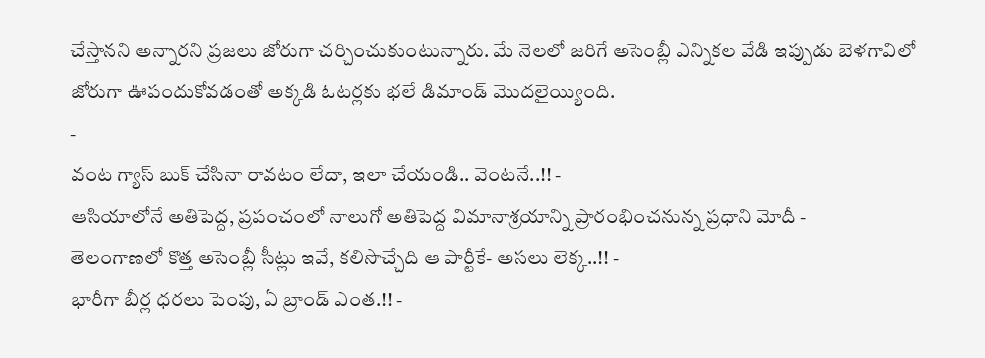చేస్తానని అన్నారని ప్రజలు జోరుగా చర్చించుకుంటున్నారు. మే నెలలో జరిగే అసెంబ్లీ ఎన్నికల వేడి ఇప్పుడు బెళగావిలో జోరుగా ఊపందుకోవడంతో అక్కడి ఓటర్లకు భలే డిమాండ్ మొదలైయ్యింది.
-
వంట గ్యాస్ బుక్ చేసినా రావటం లేదా, ఇలా చేయండి.. వెంటనే..!! -
ఆసియాలోనే అతిపెద్ద, ప్రపంచంలో నాలుగో అతిపెద్ద విమానాశ్రయాన్ని ప్రారంభించనున్న ప్రధాని మోదీ -
తెలంగాణలో కొత్త అసెంబ్లీ సీట్లు ఇవే, కలిసొచ్చేది ఆ పార్టీకే- అసలు లెక్క..!! -
భారీగా బీర్ల ధరలు పెంపు, ఏ బ్రాండ్ ఎంత.!! -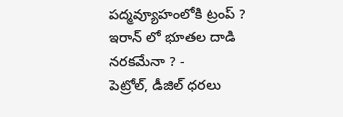పద్మవ్యూహంలోకి ట్రంప్ ? ఇరాన్ లో భూతల దాడి నరకమేనా ? -
పెట్రోల్, డీజిల్ ధరలు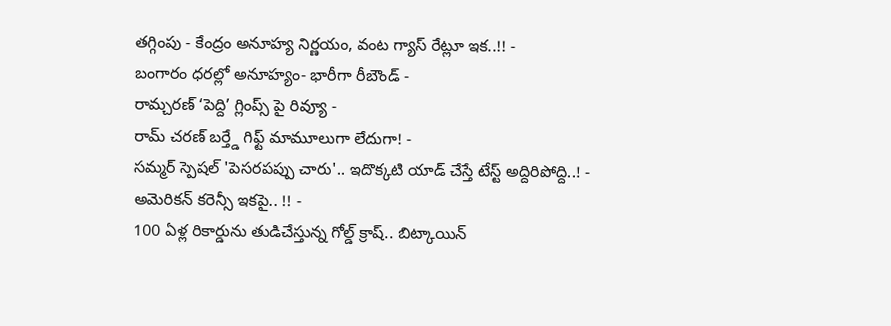తగ్గింపు - కేంద్రం అనూహ్య నిర్ణయం, వంట గ్యాస్ రేట్లూ ఇక..!! -
బంగారం ధరల్లో అనూహ్యం- భారీగా రీబౌండ్ -
రామ్చరణ్ ‘పెద్ది’ గ్లింప్స్ పై రివ్యూ -
రామ్ చరణ్ బర్త్డే గిఫ్ట్ మామూలుగా లేదుగా! -
సమ్మర్ స్పెషల్ 'పెసరపప్పు చారు'.. ఇదొక్కటి యాడ్ చేస్తే టేస్ట్ అద్దిరిపోద్ది..! -
అమెరికన్ కరెన్సీ ఇకపై.. !! -
100 ఏళ్ల రికార్డును తుడిచేస్తున్న గోల్డ్ క్రాష్.. బిట్కాయిన్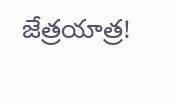జేత్రయాత్ర!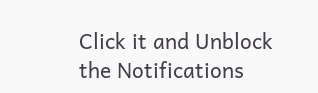Click it and Unblock the Notifications